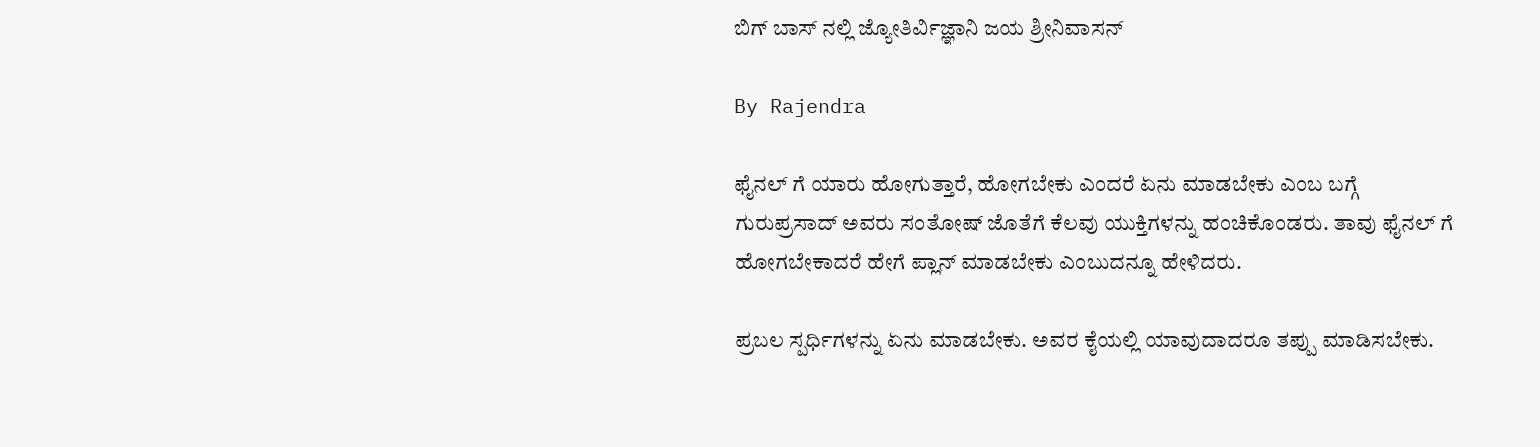ಬಿಗ್ ಬಾಸ್ ನಲ್ಲಿ ಜ್ಯೋತಿರ್ವಿಜ್ಞಾನಿ ಜಯ ಶ್ರೀನಿವಾಸನ್

By Rajendra

ಫೈನಲ್ ಗೆ ಯಾರು ಹೋಗುತ್ತಾರೆ, ಹೋಗಬೇಕು ಎಂದರೆ ಏನು ಮಾಡಬೇಕು ಎಂಬ ಬಗ್ಗೆ ಗುರುಪ್ರಸಾದ್ ಅವರು ಸಂತೋಷ್ ಜೊತೆಗೆ ಕೆಲವು ಯುಕ್ತಿಗಳನ್ನು ಹಂಚಿಕೊಂಡರು. ತಾವು ಫೈನಲ್ ಗೆ ಹೋಗಬೇಕಾದರೆ ಹೇಗೆ ಪ್ಲಾನ್ ಮಾಡಬೇಕು ಎಂಬುದನ್ನೂ ಹೇಳಿದರು.

ಪ್ರಬಲ ಸ್ಪರ್ಧಿಗಳನ್ನು ಏನು ಮಾಡಬೇಕು. ಅವರ ಕೈಯಲ್ಲಿ ಯಾವುದಾದರೂ ತಪ್ಪು ಮಾಡಿಸಬೇಕು.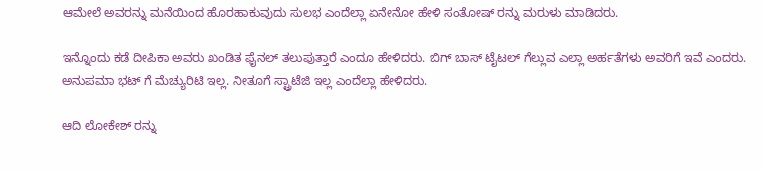ಆಮೇಲೆ ಅವರನ್ನು ಮನೆಯಿಂದ ಹೊರಹಾಕುವುದು ಸುಲಭ ಎಂದೆಲ್ಲಾ ಏನೇನೋ ಹೇಳಿ ಸಂತೋಷ್ ರನ್ನು ಮರುಳು ಮಾಡಿದರು.

ಇನ್ನೊಂದು ಕಡೆ ದೀಪಿಕಾ ಅವರು ಖಂಡಿತ ಫೈನಲ್ ತಲುಪುತ್ತಾರೆ ಎಂದೂ ಹೇಳಿದರು. ಬಿಗ್ ಬಾಸ್ ಟೈಟಲ್ ಗೆಲ್ಲುವ ಎಲ್ಲಾ ಅರ್ಹತೆಗಳು ಅವರಿಗೆ ಇವೆ ಎಂದರು. ಅನುಪಮಾ ಭಟ್ ಗೆ ಮೆಚ್ಯುರಿಟಿ ಇಲ್ಲ. ನೀತೂಗೆ ಸ್ಟ್ರಾಟೆಜಿ ಇಲ್ಲ ಎಂದೆಲ್ಲಾ ಹೇಳಿದರು.

ಆದಿ ಲೋಕೇಶ್ ರನ್ನು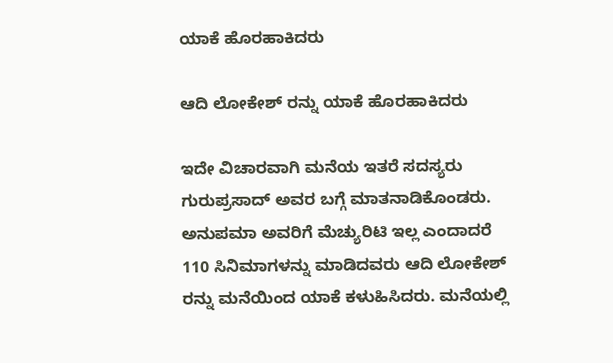ಯಾಕೆ ಹೊರಹಾಕಿದರು

ಆದಿ ಲೋಕೇಶ್ ರನ್ನು ಯಾಕೆ ಹೊರಹಾಕಿದರು

ಇದೇ ವಿಚಾರವಾಗಿ ಮನೆಯ ಇತರೆ ಸದಸ್ಯರು ಗುರುಪ್ರಸಾದ್ ಅವರ ಬಗ್ಗೆ ಮಾತನಾಡಿಕೊಂಡರು. ಅನುಪಮಾ ಅವರಿಗೆ ಮೆಚ್ಯುರಿಟಿ ಇಲ್ಲ ಎಂದಾದರೆ 110 ಸಿನಿಮಾಗಳನ್ನು ಮಾಡಿದವರು ಆದಿ ಲೋಕೇಶ್ ರನ್ನು ಮನೆಯಿಂದ ಯಾಕೆ ಕಳುಹಿಸಿದರು. ಮನೆಯಲ್ಲಿ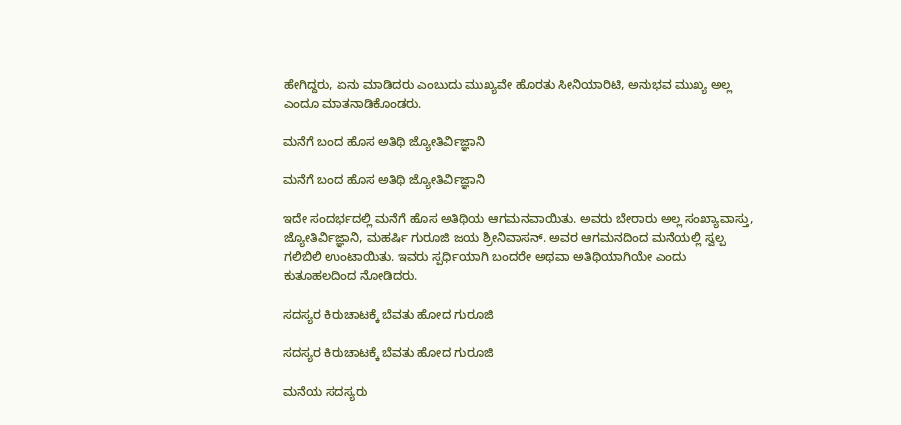ಹೇಗಿದ್ದರು, ಏನು ಮಾಡಿದರು ಎಂಬುದು ಮುಖ್ಯವೇ ಹೊರತು ಸೀನಿಯಾರಿಟಿ, ಅನುಭವ ಮುಖ್ಯ ಅಲ್ಲ ಎಂದೂ ಮಾತನಾಡಿಕೊಂಡರು.

ಮನೆಗೆ ಬಂದ ಹೊಸ ಅತಿಥಿ ಜ್ಯೋತಿರ್ವಿಜ್ಞಾನಿ

ಮನೆಗೆ ಬಂದ ಹೊಸ ಅತಿಥಿ ಜ್ಯೋತಿರ್ವಿಜ್ಞಾನಿ

ಇದೇ ಸಂದರ್ಭದಲ್ಲಿ ಮನೆಗೆ ಹೊಸ ಅತಿಥಿಯ ಆಗಮನವಾಯಿತು. ಅವರು ಬೇರಾರು ಅಲ್ಲ ಸಂಖ್ಯಾವಾಸ್ತು, ಜ್ಯೋತಿರ್ವಿಜ್ಞಾನಿ, ಮಹರ್ಷಿ ಗುರೂಜಿ ಜಯ ಶ್ರೀನಿವಾಸನ್. ಅವರ ಆಗಮನದಿಂದ ಮನೆಯಲ್ಲಿ ಸ್ವಲ್ಪ ಗಲಿಬಿಲಿ ಉಂಟಾಯಿತು. ಇವರು ಸ್ಪರ್ಧಿಯಾಗಿ ಬಂದರೇ ಅಥವಾ ಅತಿಥಿಯಾಗಿಯೇ ಎಂದು ಕುತೂಹಲದಿಂದ ನೋಡಿದರು.

ಸದಸ್ಯರ ಕಿರುಚಾಟಕ್ಕೆ ಬೆವತು ಹೋದ ಗುರೂಜಿ

ಸದಸ್ಯರ ಕಿರುಚಾಟಕ್ಕೆ ಬೆವತು ಹೋದ ಗುರೂಜಿ

ಮನೆಯ ಸದಸ್ಯರು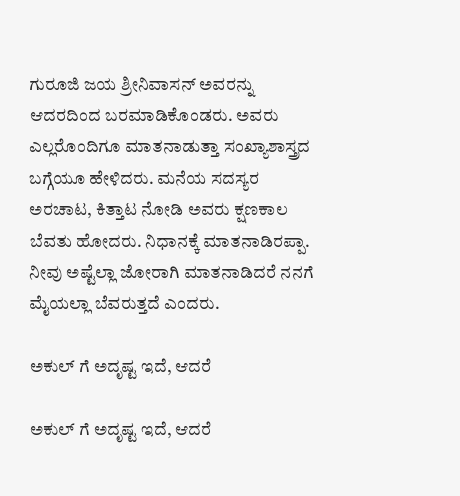ಗುರೂಜಿ ಜಯ ಶ್ರೀನಿವಾಸನ್ ಅವರನ್ನು ಆದರದಿಂದ ಬರಮಾಡಿಕೊಂಡರು. ಅವರು ಎಲ್ಲರೊಂದಿಗೂ ಮಾತನಾಡುತ್ತಾ ಸಂಖ್ಯಾಶಾಸ್ತ್ರದ ಬಗ್ಗೆಯೂ ಹೇಳಿದರು. ಮನೆಯ ಸದಸ್ಯರ ಅರಚಾಟ, ಕಿತ್ತಾಟ ನೋಡಿ ಅವರು ಕ್ಷಣಕಾಲ ಬೆವತು ಹೋದರು. ನಿಧಾನಕ್ಕೆ ಮಾತನಾಡಿರಪ್ಪಾ. ನೀವು ಅಷ್ಟೆಲ್ಲಾ ಜೋರಾಗಿ ಮಾತನಾಡಿದರೆ ನನಗೆ ಮೈಯಲ್ಲಾ ಬೆವರುತ್ತದೆ ಎಂದರು.

ಅಕುಲ್ ಗೆ ಅದೃಷ್ಟ ಇದೆ, ಆದರೆ

ಅಕುಲ್ ಗೆ ಅದೃಷ್ಟ ಇದೆ, ಆದರೆ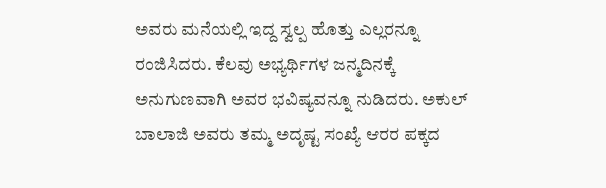ಅವರು ಮನೆಯಲ್ಲಿ ಇದ್ದ ಸ್ವಲ್ಪ ಹೊತ್ತು ಎಲ್ಲರನ್ನೂ ರಂಜಿಸಿದರು. ಕೆಲವು ಅಭ್ಯರ್ಥಿಗಳ ಜನ್ಮದಿನಕ್ಕೆ ಅನುಗುಣವಾಗಿ ಅವರ ಭವಿಷ್ಯವನ್ನೂ ನುಡಿದರು. ಅಕುಲ್ ಬಾಲಾಜಿ ಅವರು ತಮ್ಮ ಅದೃಷ್ಟ ಸಂಖ್ಯೆ ಆರರ ಪಕ್ಕದ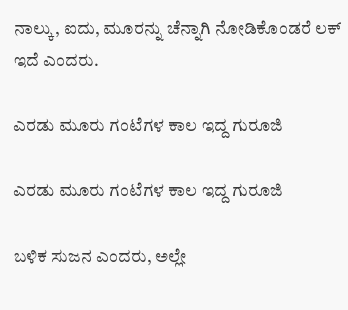ನಾಲ್ಕು, ಐದು, ಮೂರನ್ನು ಚೆನ್ನಾಗಿ ನೋಡಿಕೊಂಡರೆ ಲಕ್ ಇದೆ ಎಂದರು.

ಎರಡು ಮೂರು ಗಂಟೆಗಳ ಕಾಲ ಇದ್ದ ಗುರೂಜಿ

ಎರಡು ಮೂರು ಗಂಟೆಗಳ ಕಾಲ ಇದ್ದ ಗುರೂಜಿ

ಬಳಿಕ ಸುಜನ ಎಂದರು, ಅಲ್ಲೇ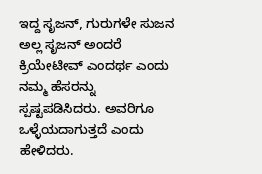ಇದ್ದ ಸೃಜನ್, ಗುರುಗಳೇ ಸುಜನ ಅಲ್ಲ ಸೃಜನ್ ಅಂದರೆ ಕ್ರಿಯೇಟೀವ್ ಎಂದರ್ಥ ಎಂದು ನಮ್ಮ ಹೆಸರನ್ನು ಸ್ಪಷ್ಟಪಡಿಸಿದರು. ಅವರಿಗೂ ಒಳ್ಳೆಯದಾಗುತ್ತದೆ ಎಂದು ಹೇಳಿದರು.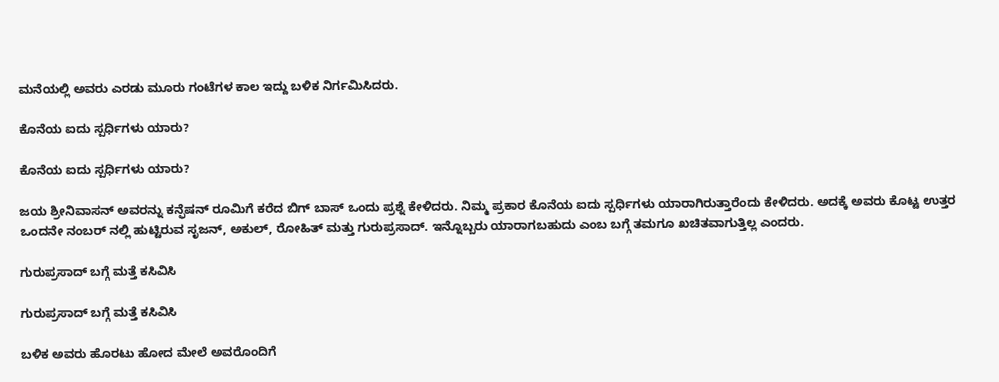ಮನೆಯಲ್ಲಿ ಅವರು ಎರಡು ಮೂರು ಗಂಟೆಗಳ ಕಾಲ ಇದ್ದು ಬಳಿಕ ನಿರ್ಗಮಿಸಿದರು.

ಕೊನೆಯ ಐದು ಸ್ಪರ್ಧಿಗಳು ಯಾರು?

ಕೊನೆಯ ಐದು ಸ್ಪರ್ಧಿಗಳು ಯಾರು?

ಜಯ ಶ್ರೀನಿವಾಸನ್ ಅವರನ್ನು ಕನ್ಫೆಷನ್ ರೂಮಿಗೆ ಕರೆದ ಬಿಗ್ ಬಾಸ್ ಒಂದು ಪ್ರಶ್ನೆ ಕೇಳಿದರು. ನಿಮ್ಮ ಪ್ರಕಾರ ಕೊನೆಯ ಐದು ಸ್ಪರ್ಧಿಗಳು ಯಾರಾಗಿರುತ್ತಾರೆಂದು ಕೇಳಿದರು. ಅದಕ್ಕೆ ಅವರು ಕೊಟ್ಟ ಉತ್ತರ ಒಂದನೇ ನಂಬರ್ ನಲ್ಲಿ ಹುಟ್ಟಿರುವ ಸೃಜನ್, ಅಕುಲ್, ರೋಹಿತ್ ಮತ್ತು ಗುರುಪ್ರಸಾದ್. ಇನ್ನೊಬ್ಬರು ಯಾರಾಗಬಹುದು ಎಂಬ ಬಗ್ಗೆ ತಮಗೂ ಖಚಿತವಾಗುತ್ತಿಲ್ಲ ಎಂದರು.

ಗುರುಪ್ರಸಾದ್ ಬಗ್ಗೆ ಮತ್ತೆ ಕಸಿವಿಸಿ

ಗುರುಪ್ರಸಾದ್ ಬಗ್ಗೆ ಮತ್ತೆ ಕಸಿವಿಸಿ

ಬಳಿಕ ಅವರು ಹೊರಟು ಹೋದ ಮೇಲೆ ಅವರೊಂದಿಗೆ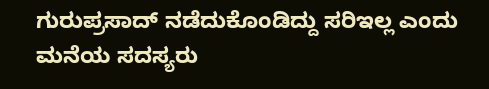ಗುರುಪ್ರಸಾದ್ ನಡೆದುಕೊಂಡಿದ್ದು ಸರಿಇಲ್ಲ ಎಂದು ಮನೆಯ ಸದಸ್ಯರು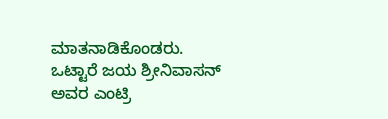ಮಾತನಾಡಿಕೊಂಡರು. ಒಟ್ಟಾರೆ ಜಯ ಶ್ರೀನಿವಾಸನ್ ಅವರ ಎಂಟ್ರಿ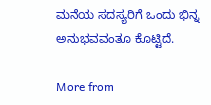ಮನೆಯ ಸದಸ್ಯರಿಗೆ ಒಂದು ಭಿನ್ನ ಅನುಭವವಂತೂ ಕೊಟ್ಟಿದೆ.

More from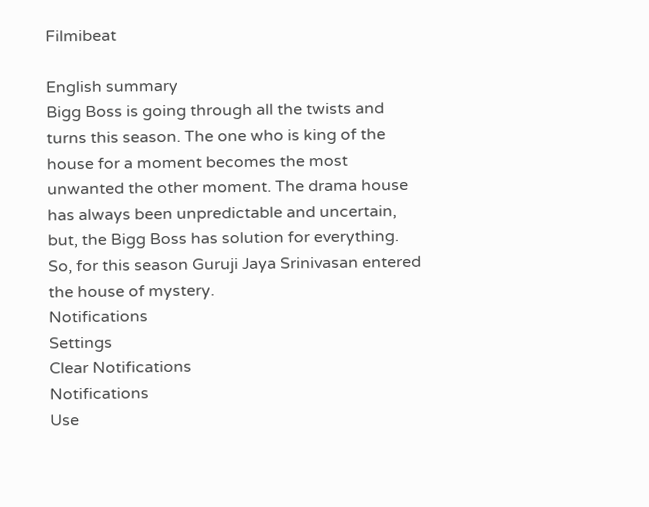Filmibeat

English summary
Bigg Boss is going through all the twists and turns this season. The one who is king of the house for a moment becomes the most unwanted the other moment. The drama house has always been unpredictable and uncertain, but, the Bigg Boss has solution for everything. So, for this season Guruji Jaya Srinivasan entered the house of mystery.
Notifications
Settings
Clear Notifications
Notifications
Use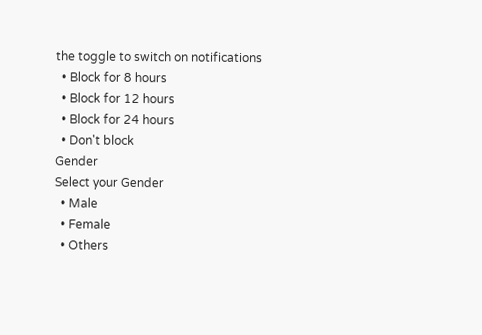the toggle to switch on notifications
  • Block for 8 hours
  • Block for 12 hours
  • Block for 24 hours
  • Don't block
Gender
Select your Gender
  • Male
  • Female
  • Others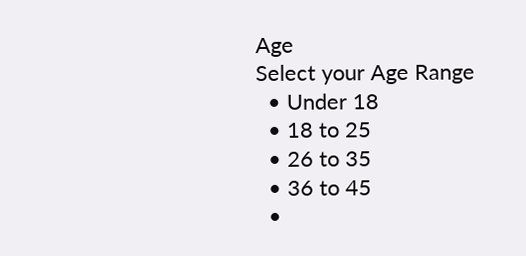Age
Select your Age Range
  • Under 18
  • 18 to 25
  • 26 to 35
  • 36 to 45
  •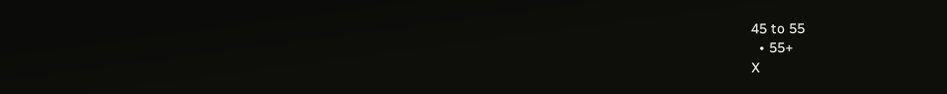45 to 55
  • 55+
X